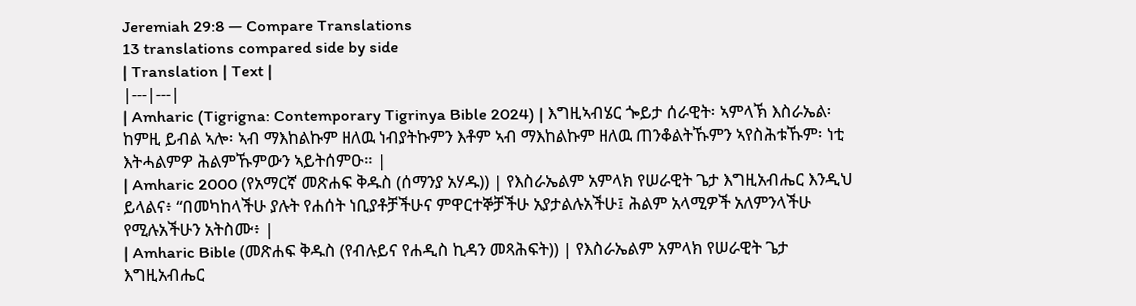Jeremiah 29:8 — Compare Translations
13 translations compared side by side
| Translation | Text |
|---|---|
| Amharic (Tigrigna: Contemporary Tigrinya Bible 2024) | እግዚኣብሄር ጐይታ ሰራዊት፡ ኣምላኽ እስራኤል፡ ከምዚ ይብል ኣሎ፡ ኣብ ማእከልኩም ዘለዉ ነብያትኩምን እቶም ኣብ ማእከልኩም ዘለዉ ጠንቆልትኹምን ኣየስሕቱኹም፡ ነቲ እትሓልምዎ ሕልምኹምውን ኣይትሰምዑ። |
| Amharic 2000 (የአማርኛ መጽሐፍ ቅዱስ (ሰማንያ አሃዱ)) | የእስራኤልም አምላክ የሠራዊት ጌታ እግዚአብሔር እንዲህ ይላልና፥ “በመካከላችሁ ያሉት የሐሰት ነቢያቶቻችሁና ምዋርተኞቻችሁ አያታልሉአችሁ፤ ሕልም አላሚዎች አለምንላችሁ የሚሉአችሁን አትስሙ፥ |
| Amharic Bible (መጽሐፍ ቅዱስ (የብሉይና የሐዲስ ኪዳን መጻሕፍት)) | የእስራኤልም አምላክ የሠራዊት ጌታ እግዚአብሔር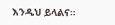እንዲህ ይላልና።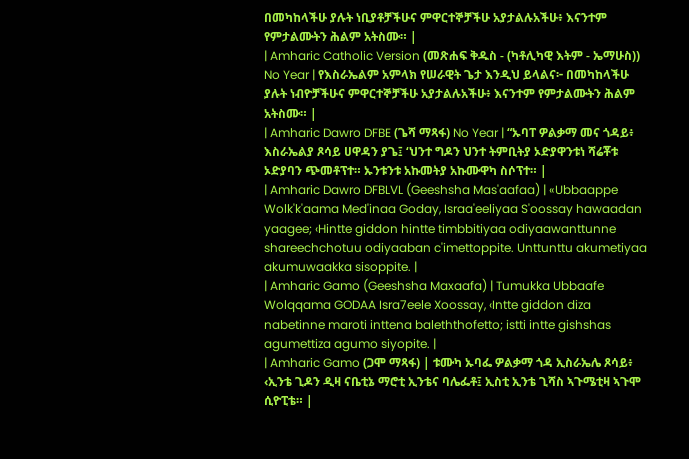በመካከላችሁ ያሉት ነቢያቶቻችሁና ምዋርተኞቻችሁ አያታልሉአችሁ፥ እናንተም የምታልሙትን ሕልም አትስሙ። |
| Amharic Catholic Version (መጽሐፍ ቅዱስ - (ካቶሊካዊ እትም - ኤማሁስ)) No Year | የእስራኤልም አምላክ የሠራዊት ጌታ እንዲህ ይላልና፦ በመካከላችሁ ያሉት ነብዮቻችሁና ምዋርተኞቻችሁ አያታልሉአችሁ፥ እናንተም የምታልሙትን ሕልም አትስሙ። |
| Amharic Dawro DFBE (ጌሻ ማጻፋ) No Year | “ኡባፐ ዎልቃማ መና ጎዳይ፥ እስራኤልያ ጾሳይ ሀዋዳን ያጌ፤ ‘ህንተ ግዶን ህንተ ትምቢትያ ኦድያዋንቱነ ሻሬቾቱ ኦድያባን ጭመቶፕተ። ኡንቱንቱ አኩመትያ አኩሙዋካ ስሶፕተ። |
| Amharic Dawro DFBLVL (Geeshsha Mas'aafaa) | «Ubbaappe Wolk'k'aama Med'inaa Goday, Israa'eeliyaa S'oossay hawaadan yaagee; ‹Hintte giddon hintte timbbitiyaa odiyaawanttunne shareechchotuu odiyaaban c'imettoppite. Unttunttu akumetiyaa akumuwaakka sisoppite. |
| Amharic Gamo (Geeshsha Maxaafa) | Tumukka Ubbaafe Wolqqama GODAA Isra7eele Xoossay, ‹Intte giddon diza nabetinne maroti inttena baleththofetto; istti intte gishshas agumettiza agumo siyopite. |
| Amharic Gamo (ጋሞ ማጻፋ) | ቱሙካ ኡባፌ ዎልቃማ ጎዳ ኢስራኤሌ ጾሳይ፥ ‹ኢንቴ ጊዶን ዲዛ ናቤቲኔ ማሮቲ ኢንቴና ባሌፌቶ፤ ኢስቲ ኢንቴ ጊሻስ ኣጉሜቲዛ ኣጉሞ ሲዮፒቴ። |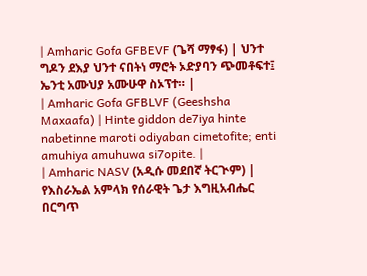| Amharic Gofa GFBEVF (ጌሻ ማፃፋ) | ህንተ ግዶን ደእያ ህንተ ናበትነ ማሮት ኦድያባን ጭመቶፍተ፤ ኤንቲ አሙህያ አሙሁዋ ስኦፕተ። |
| Amharic Gofa GFBLVF (Geeshsha Maxaafa) | Hinte giddon de7iya hinte nabetinne maroti odiyaban cimetofite; enti amuhiya amuhuwa si7opite. |
| Amharic NASV (አዲሱ መደበኛ ትርጒም) | የእስራኤል አምላክ የሰራዊት ጌታ እግዚአብሔር በርግጥ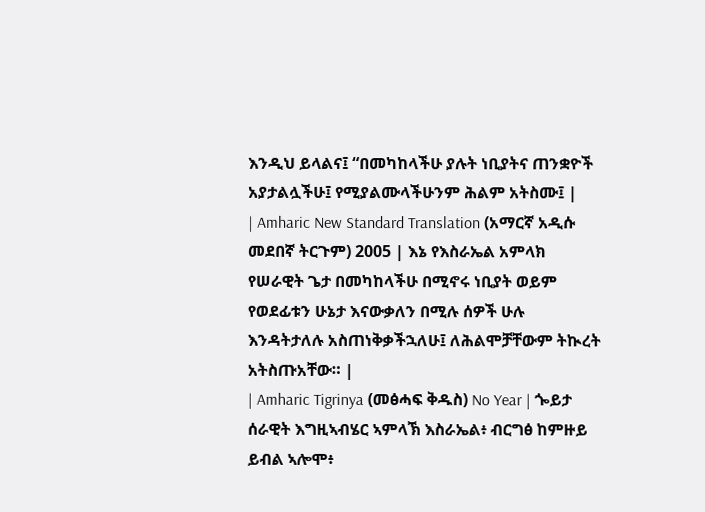እንዲህ ይላልና፤ “በመካከላችሁ ያሉት ነቢያትና ጠንቋዮች አያታልሏችሁ፤ የሚያልሙላችሁንም ሕልም አትስሙ፤ |
| Amharic New Standard Translation (አማርኛ አዲሱ መደበኛ ትርጉም) 2005 | እኔ የእስራኤል አምላክ የሠራዊት ጌታ በመካከላችሁ በሚኖሩ ነቢያት ወይም የወደፊቱን ሁኔታ እናውቃለን በሚሉ ሰዎች ሁሉ እንዳትታለሉ አስጠነቅቃችኋለሁ፤ ለሕልሞቻቸውም ትኲረት አትስጡአቸው። |
| Amharic Tigrinya (መፅሓፍ ቅዱስ) No Year | ጐይታ ሰራዊት እግዚኣብሄር ኣምላኽ እስራኤል፥ ብርግፅ ከምዙይ ይብል ኣሎሞ፥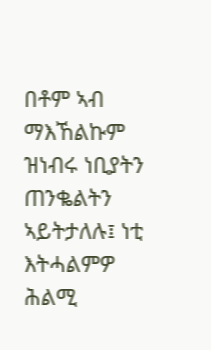በቶም ኣብ ማእኸልኩም ዝነብሩ ነቢያትን ጠንቈልትን ኣይትታለሉ፤ ነቲ እትሓልምዎ ሕልሚ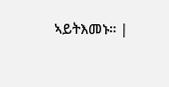ኣይትእመኑ። |